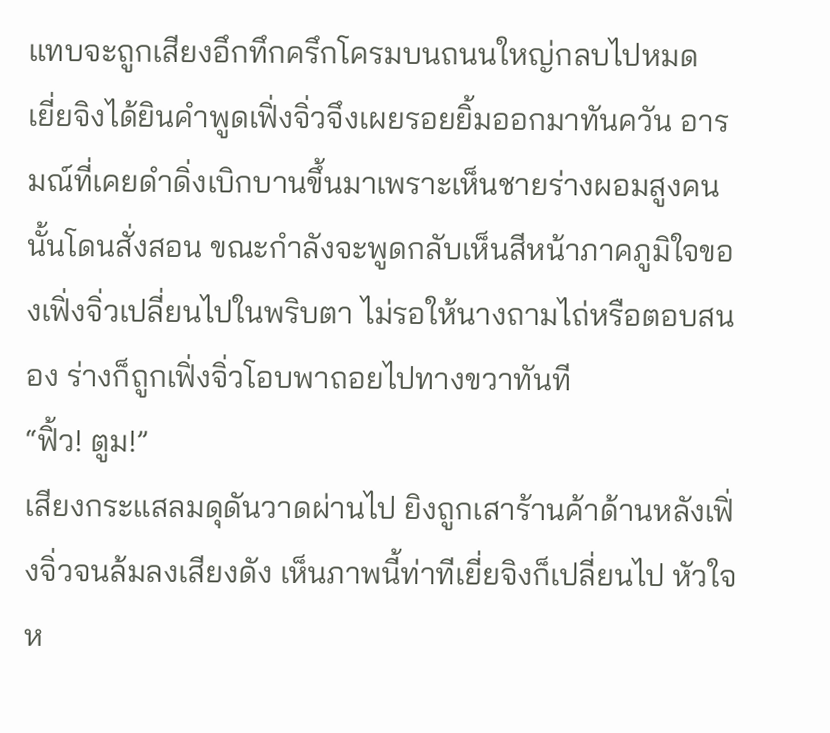แทบจะถูกเสียงอึกทึกครึกโครมบนถนนใหญ่กลบไปหมด
เยี่ยจิงได้ยินคำพูดเฟิ่งจิ่วจึงเผยรอยยิ้มออกมาทันควัน อารมณ์ที่เคยดำดิ่งเบิกบานขึ้นมาเพราะเห็นชายร่างผอมสูงคนนั้นโดนสั่งสอน ขณะกำลังจะพูดกลับเห็นสีหน้าภาคภูมิใจของเฟิ่งจิ่วเปลี่ยนไปในพริบตา ไม่รอให้นางถามไถ่หรือตอบสนอง ร่างก็ถูกเฟิ่งจิ่วโอบพาถอยไปทางขวาทันที
“ฟิ้ว! ตูม!”
เสียงกระแสลมดุดันวาดผ่านไป ยิงถูกเสาร้านค้าด้านหลังเฟิ่งจิ่วจนล้มลงเสียงดัง เห็นภาพนี้ท่าทีเยี่ยจิงก็เปลี่ยนไป หัวใจห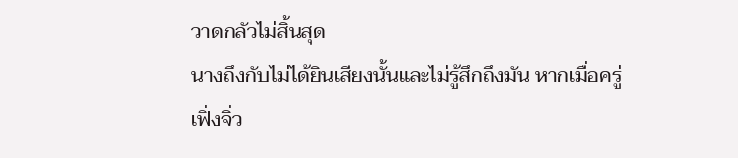วาดกลัวไม่สิ้นสุด
นางถึงกับไม่ได้ยินเสียงนั้นและไม่รู้สึกถึงมัน หากเมื่อครู่เฟิ่งจิ่ว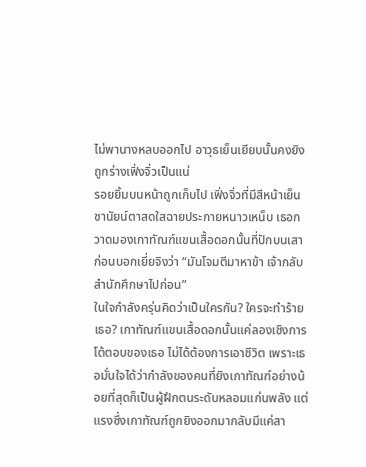ไม่พานางหลบออกไป อาวุธเย็นเยียบนั้นคงยิงถูกร่างเฟิ่งจิ่วเป็นแน่
รอยยิ้มบนหน้าถูกเก็บไป เฟิ่งจิ่วที่มีสีหน้าเย็นชานัยน์ตาสดใสฉายประกายหนาวเหน็บ เธอกวาดมองเกาทัณฑ์แขนเสื้อดอกนั้นที่ปักบนเสา ก่อนบอกเยี่ยจิงว่า “มันโจมตีมาหาข้า เจ้ากลับสำนักศึกษาไปก่อน”
ในใจกำลังครุ่นคิดว่าเป็นใครกัน? ใครจะทำร้ายเธอ? เกาทัณฑ์แขนเสื้อดอกนั้นแค่ลองเชิงการโต้ตอบของเธอ ไม่ได้ต้องการเอาชีวิต เพราะเธอมั่นใจได้ว่ากำลังของคนที่ยิงเกาทัณฑ์อย่างน้อยที่สุดก็เป็นผู้ฝึกตนระดับหลอมแก่นพลัง แต่แรงซึ่งเกาทัณฑ์ถูกยิงออกมากลับมีแค่สา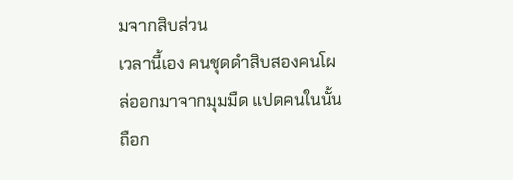มจากสิบส่วน
เวลานี้เอง คนชุดดำสิบสองคนโผล่ออกมาจากมุมมืด แปดคนในนั้นถือก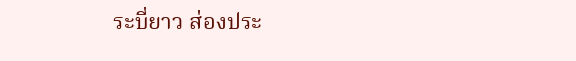ระบี่ยาว ส่องประ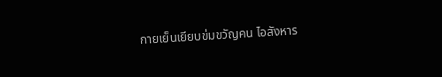กายเย็นเยียบข่มขวัญคน ไอสังหาร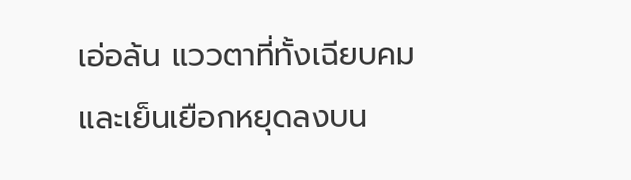เอ่อล้น แววตาที่ทั้งเฉียบคมและเย็นเยือกหยุดลงบน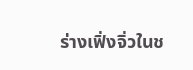ร่างเฟิ่งจิ่วในช